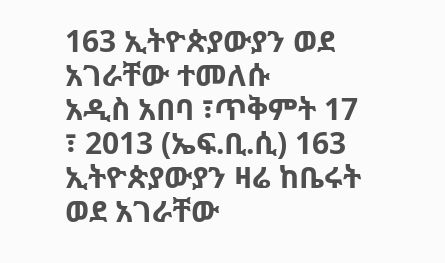163 ኢትዮጵያውያን ወደ አገራቸው ተመለሱ
አዲስ አበባ ፣ጥቅምት 17 ፣ 2013 (ኤፍ.ቢ.ሲ) 163 ኢትዮጵያውያን ዛሬ ከቤሩት ወደ አገራቸው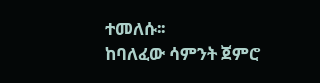ተመለሱ፡፡
ከባለፈው ሳምንት ጀምሮ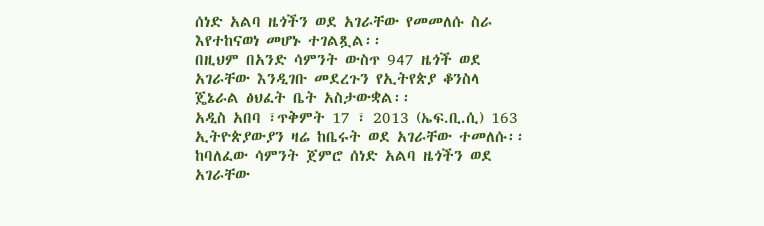ሰነድ አልባ ዜጎችን ወደ አገራቸው የመመለሱ ስራ እየተከናወነ መሆኑ ተገልጿል፡፡
በዚህም በአንድ ሳምንት ውስጥ 947 ዜጎች ወደ አገራቸው እንዲገቡ መደረጉን የኢትየጵያ ቆንስላ ጄኔራል ፅህፈት ቤት አስታውቋል፡፡
አዲስ አበባ ፣ጥቅምት 17 ፣ 2013 (ኤፍ.ቢ.ሲ) 163 ኢትዮጵያውያን ዛሬ ከቤሩት ወደ አገራቸው ተመለሱ፡፡
ከባለፈው ሳምንት ጀምሮ ሰነድ አልባ ዜጎችን ወደ አገራቸው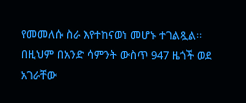የመመለሱ ስራ እየተከናወነ መሆኑ ተገልጿል፡፡
በዚህም በአንድ ሳምንት ውስጥ 947 ዜጎች ወደ አገራቸው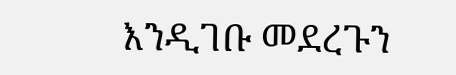እንዲገቡ መደረጉን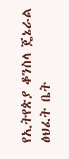የኢትየጵያ ቆንስላ ጄኔራል ፅህፈት ቤት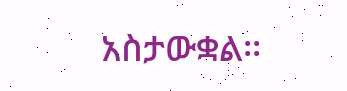አስታውቋል፡፡